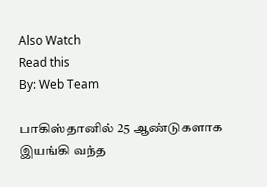Also Watch
Read this
By: Web Team

பாகிஸ்தானில் 25 ஆண்டுகளாக இயங்கி வந்த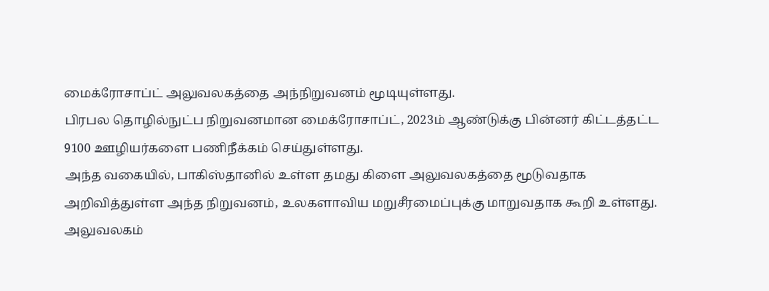மைக்ரோசாப்ட் அலுவலகத்தை அந்நிறுவனம் மூடியுள்ளது.
பிரபல தொழில்நுட்ப நிறுவனமான மைக்ரோசாப்ட், 2023ம் ஆண்டுக்கு பின்னர் கிட்டத்தட்ட 9100 ஊழியர்களை பணிநீக்கம் செய்துள்ளது.
அந்த வகையில், பாகிஸ்தானில் உள்ள தமது கிளை அலுவலகத்தை மூடுவதாக அறிவித்துள்ள அந்த நிறுவனம், உலகளாவிய மறுசீரமைப்புக்கு மாறுவதாக கூறி உள்ளது.
அலுவலகம்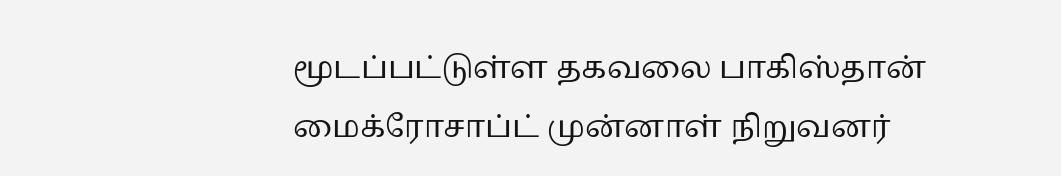மூடப்பட்டுள்ள தகவலை பாகிஸ்தான் மைக்ரோசாப்ட் முன்னாள் நிறுவனர்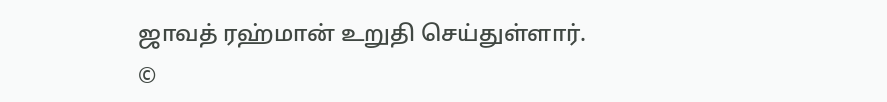ஜாவத் ரஹ்மான் உறுதி செய்துள்ளார்.
©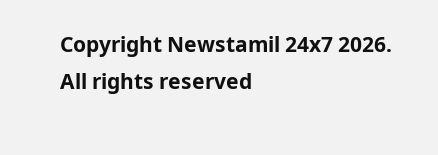Copyright Newstamil 24x7 2026. All rights reserved